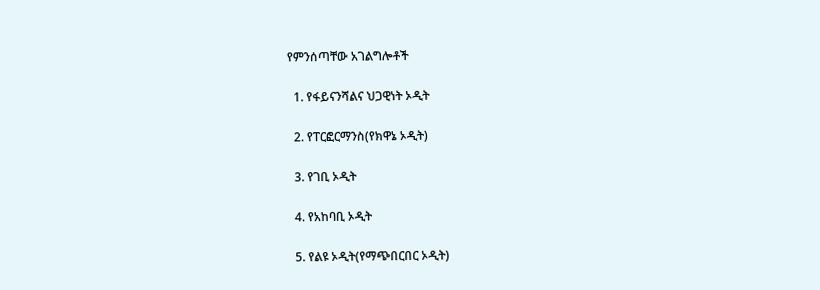የምንሰጣቸው አገልግሎቶች

  1. የፋይናንሻልና ህጋዊነት ኦዲት

  2. የፐርፎርማንስ(የክዋኔ ኦዲት)

  3. የገቢ ኦዲት

  4. የአከባቢ ኦዲት

  5. የልዩ ኦዲት(የማጭበርበር ኦዲት)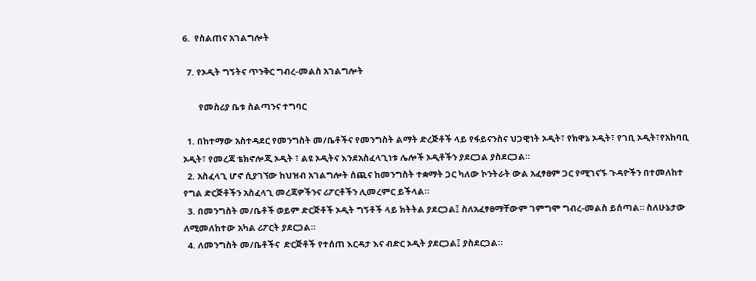6.  የስልጠና አገልግሎት

  7. የኦዲት ግኝትና ጥንቅር ግብረ-መልስ አገልግሎት

        የመስሪያ ቤቱ ስልጣንና ተግባር

  1. በከተማው አስተዳደር የመንግስት መ/ቤቶችና የመንግስት ልማት ድረጅቶች ላይ የፋይናንስና ህጋዊነት ኦዲት፣ የክዋኔ ኦዲት፣ የገቢ ኦዲት፣የአከባቢ ኦዲት፣ የመረጃ ቴክኖሎጂ ኦዲት ፣ ልዩ ኦዲትና እንደአስፈላጊነቱ ሌሎች ኦዲቶችን ያደርጋል ያስደርጋል።
  2. አስፈላጊ ሆኖ ሲያገኘው ከህዝብ አገልግሎት ሰጪና ከመንግስት ተቋማት ጋር ካለው ኮንትራት ውል አፈፃፀም ጋር የሚገናኙ ጉዳዮችን በተመለከተ የግል ድርጅቶችን አስፈላጊ መረጃዎችንና ሪፖርቶችን ሊመረምር ይችላል።
  3. በመንግስት መ/ቤቶች ወይም ድርጅቶች ኦዲት ግኝቶች ላይ ክትትል ያደርጋል፤ ስለአፈፃፀማቸውም ገምግሞ ግብረ-መልስ ይሰጣል። ስለሁኔታው ለሚመለከተው አካል ሪፖርት ያደርጋል።
  4. ለመንግስት መ/ቤቶችና  ድርጅቶች የተሰጠ እርዳታ እና ብድር ኦዲት ያደርጋል፤ ያስደርጋል።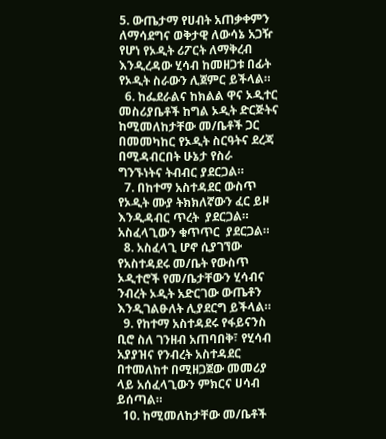5. ውጤታማ የሀብት አጠቃቀምን ለማሳደግና ወቅታዊ ለውሳኔ አጋዥ የሆነ የኦዲት ሪፖርት ለማቅረብ እንዲረዳው ሂሳብ ከመዘጋቱ በፊት የኦዲት ስራውን ሊጀምር ይችላል።
  6. ከፌደራልና ከክልል ዋና ኦዲተር መስሪያቤቶች ከግል ኦዲት ድርጅትና ከሚመለከታቸው መ/ቤቶች ጋር በመመካከር የኦዲት ስርዓትና ደረጃ በሚዳብርበት ሁኔታ የስራ ግንኙነትና ትብብር ያደርጋል።
  7. በከተማ አስተዳደር ውስጥ የኦዲት ሙያ ትክክለኛውን ፈር ይዞ እንዲዳብር ጥረት  ያደርጋል። አስፈላጊውን ቁጥጥር  ያደርጋል።
  8. አስፈላጊ ሆኖ ሲያገኘው የአስተዳደሩ መ/ቤት የውስጥ ኦዲተሮች የመ/ቤታቸውን ሂሳብና ንብረት ኦዲት አድርገው ውጤቶን እንዲገልፁለት ሊያደርግ ይችላል።
  9. የከተማ አስተዳደሩ የፋይናንስ ቢሮ ስለ ገንዘብ አጠባበቅ፣ የሂሳብ አያያዝና የንብረት አስተዳደር በተመለከተ በሚዘጋጀው መመሪያ ላይ አሰፈላጊውን ምክርና ሀሳብ ይሰጣል።
  10. ከሚመለከታቸው መ/ቤቶች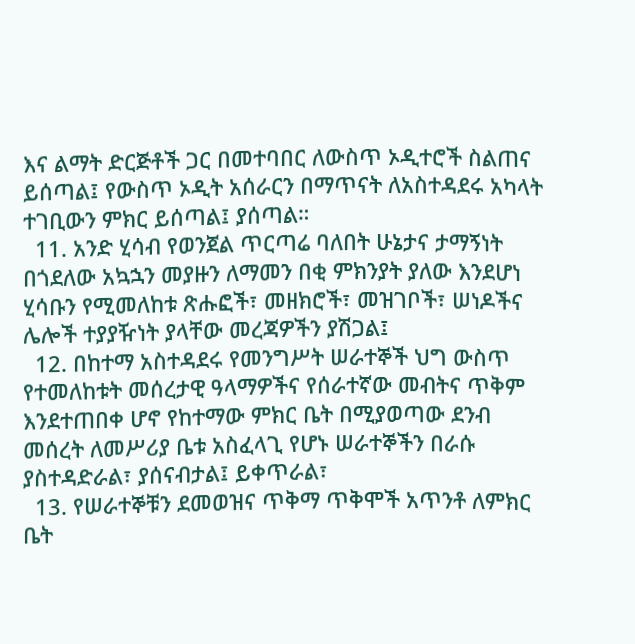እና ልማት ድርጅቶች ጋር በመተባበር ለውስጥ ኦዲተሮች ስልጠና ይሰጣል፤ የውስጥ ኦዲት አሰራርን በማጥናት ለአስተዳደሩ አካላት ተገቢውን ምክር ይሰጣል፤ ያሰጣል።
  11. አንድ ሂሳብ የወንጀል ጥርጣሬ ባለበት ሁኔታና ታማኝነት በጎደለው አኳኋን መያዙን ለማመን በቂ ምክንያት ያለው እንደሆነ ሂሳቡን የሚመለከቱ ጽሑፎች፣ መዘክሮች፣ መዝገቦች፣ ሠነዶችና ሌሎች ተያያዥነት ያላቸው መረጃዎችን ያሽጋል፤
  12. በከተማ አስተዳደሩ የመንግሥት ሠራተኞች ህግ ውስጥ የተመለከቱት መሰረታዊ ዓላማዎችና የሰራተኛው መብትና ጥቅም እንደተጠበቀ ሆኖ የከተማው ምክር ቤት በሚያወጣው ደንብ መሰረት ለመሥሪያ ቤቱ አስፈላጊ የሆኑ ሠራተኞችን በራሱ ያስተዳድራል፣ ያሰናብታል፤ ይቀጥራል፣
  13. የሠራተኞቹን ደመወዝና ጥቅማ ጥቅሞች አጥንቶ ለምክር ቤት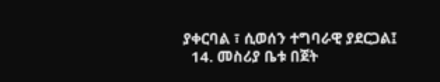ያቀርባል ፣ ሲወሰን ተግባራዊ ያደርጋል፤
  14. መስሪያ ቤቱ በጀት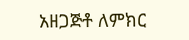አዘጋጅቶ ለምክር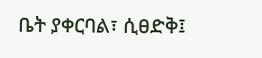ቤት ያቀርባል፣ ሲፀድቅ፤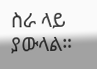ስራ ላይ ያውላል።